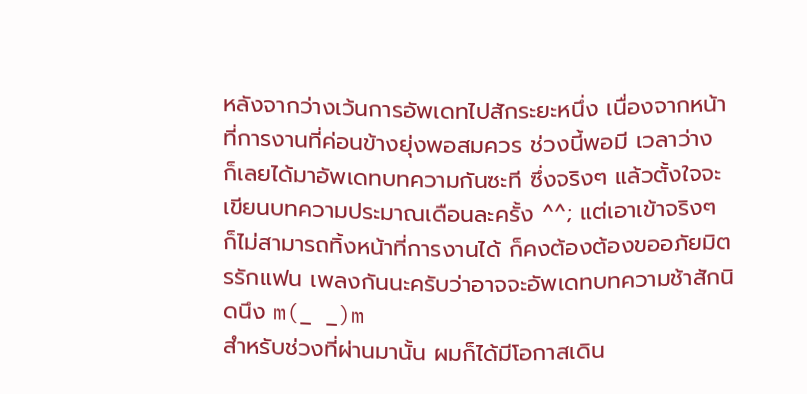หลังจากว่างเว้นการอัพเดทไปสักระยะหนึ่ง เนื่องจากหน้าที่การงานที่ค่อนข้างยุ่งพอสมควร ช่วงนี้พอมี เวลาว่าง ก็เลยได้มาอัพเดทบทความกันซะที ซึ่งจริงๆ แล้วตั้งใจจะเขียนบทความประมาณเดือนละครั้ง ^^; แต่เอาเข้าจริงๆ ก็ไม่สามารถทิ้งหน้าที่การงานได้ ก็คงต้องต้องขออภัยมิตรรักแฟน เพลงกันนะครับว่าอาจจะอัพเดทบทความช้าสักนิดนึง m(_ _)m
สำหรับช่วงที่ผ่านมานั้น ผมก็ได้มีโอกาสเดิน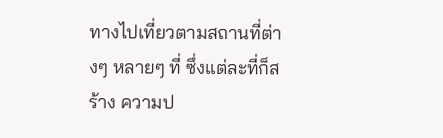ทางไปเที่ยวตามสถานที่ต่างๆ หลายๆ ที่ ซึ่งแต่ละที่ก็สร้าง ความป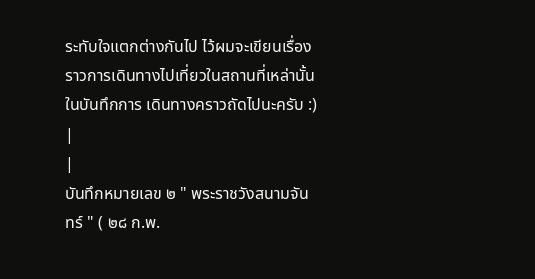ระทับใจแตกต่างกันไป ไว้ผมจะเขียนเรื่องราวการเดินทางไปเที่ยวในสถานที่เหล่านั้น ในบันทึกการ เดินทางคราวถัดไปนะครับ :)
|
|
บันทึกหมายเลข ๒ " พระราชวังสนามจันทร์ " ( ๒๘ ก.พ.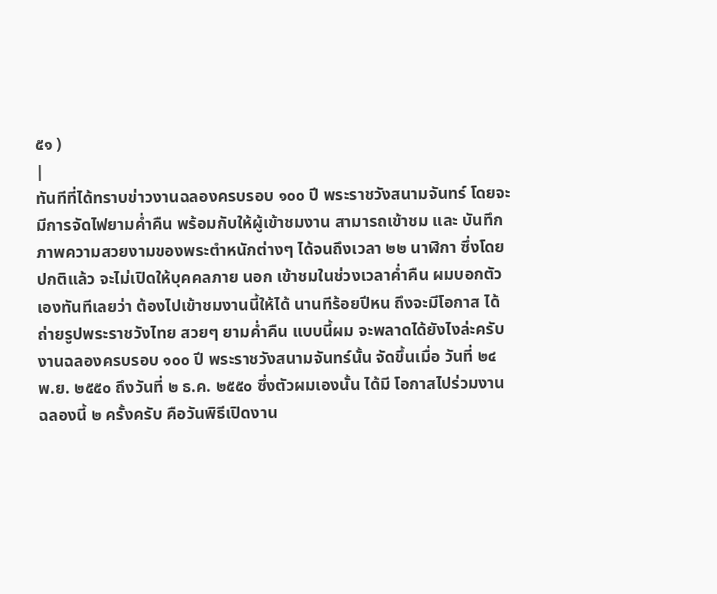๕๑ )
|
ทันทีที่ได้ทราบข่าวงานฉลองครบรอบ ๑๐๐ ปี พระราชวังสนามจันทร์ โดยจะมีการจัดไฟยามค่ำคืน พร้อมกับให้ผู้เข้าชมงาน สามารถเข้าชม และ บันทึก ภาพความสวยงามของพระตำหนักต่างๆ ได้จนถึงเวลา ๒๒ นาฬิกา ซึ่งโดยปกติแล้ว จะไม่เปิดให้บุคคลภาย นอก เข้าชมในช่วงเวลาค่ำคืน ผมบอกตัวเองทันทีเลยว่า ต้องไปเข้าชมงานนี้ให้ได้ นานทีร้อยปีหน ถึงจะมีโอกาส ได้ถ่ายรูปพระราชวังไทย สวยๆ ยามค่ำคืน แบบนี้ผม จะพลาดได้ยังไงล่ะครับ
งานฉลองครบรอบ ๑๐๐ ปี พระราชวังสนามจันทร์นั้น จัดขึ้นเมื่อ วันที่ ๒๔ พ.ย. ๒๕๕๐ ถึงวันที่ ๒ ธ.ค. ๒๕๕๐ ซึ่งตัวผมเองนั้น ได้มี โอกาสไปร่วมงานฉลองนี้ ๒ ครั้งครับ คือวันพิธีเปิดงาน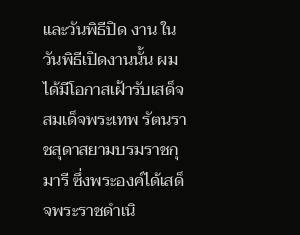และวันพิธีปิด งาน ในวันพิธีเปิดงานนั้น ผมได้มีโอกาสเฝ้ารับเสด็จสมเด็จพระเทพ รัตนราชสุดาสยามบรมราชกุมารี ซึ่งพระองค์ได้เสด็จพระราชดำเนิ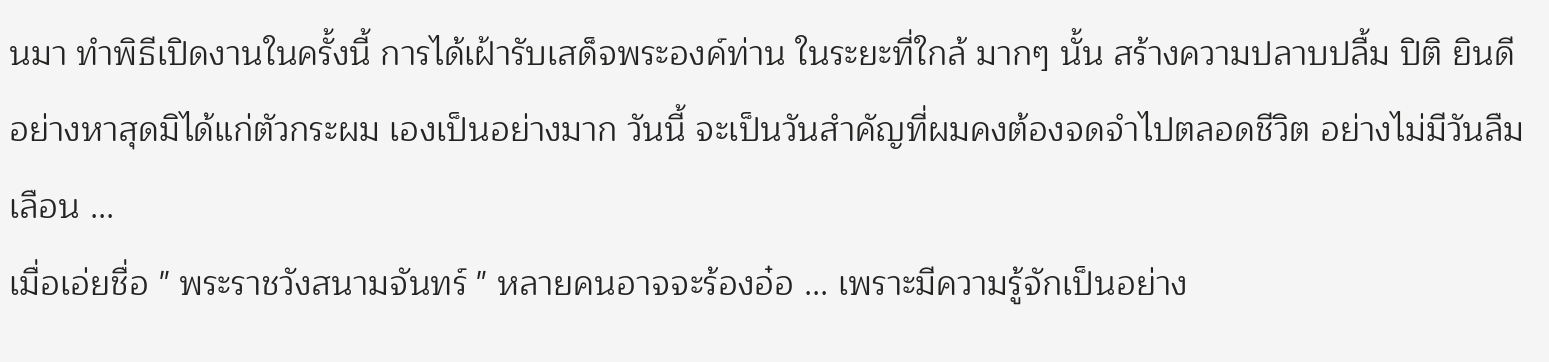นมา ทำพิธีเปิดงานในครั้งนี้ การได้เฝ้ารับเสด็จพระองค์ท่าน ในระยะที่ใกล้ มากๆ นั้น สร้างความปลาบปลื้ม ปิติ ยินดีอย่างหาสุดมิได้แก่ตัวกระผม เองเป็นอย่างมาก วันนี้ จะเป็นวันสำคัญที่ผมคงต้องจดจำไปตลอดชีวิต อย่างไม่มีวันลืมเลือน ...
เมื่อเอ่ยชื่อ " พระราชวังสนามจันทร์ " หลายคนอาจจะร้องอ๋อ ... เพราะมีความรู้จักเป็นอย่าง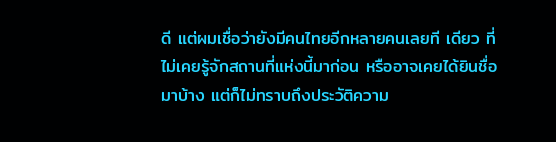ดี แต่ผมเชื่อว่ายังมีคนไทยอีกหลายคนเลยที เดียว ที่ไม่เคยรู้จักสถานที่แห่งนี้มาก่อน หรืออาจเคยได้ยินชื่อมาบ้าง แต่ก็ไม่ทราบถึงประวัติความ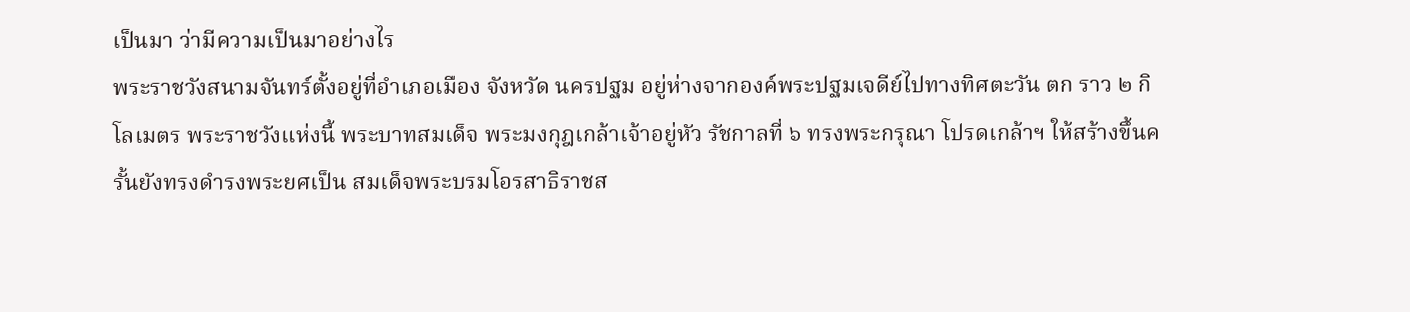เป็นมา ว่ามีความเป็นมาอย่างไร
พระราชวังสนามจันทร์ตั้งอยู่ที่อำเภอเมือง จังหวัด นครปฐม อยู่ห่างจากองค์พระปฐมเจดีย์ไปทางทิศตะวัน ตก ราว ๒ กิโลเมตร พระราชวังแห่งนี้ พระบาทสมเด็จ พระมงกุฎเกล้าเจ้าอยู่หัว รัชกาลที่ ๖ ทรงพระกรุณา โปรดเกล้าฯ ให้สร้างขึ้นครั้นยังทรงดำรงพระยศเป็น สมเด็จพระบรมโอรสาธิราชส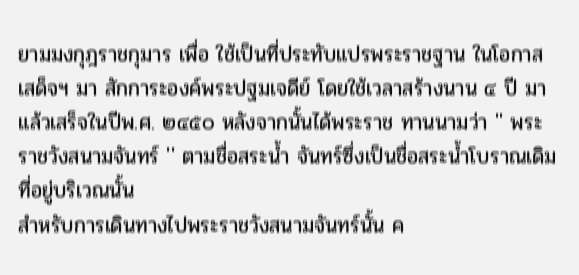ยามมงกุฎราชกุมาร เพื่อ ใช้เป็นที่ประทับแปรพระราชฐาน ในโอกาสเสด็จฯ มา สักการะองค์พระปฐมเจดีย์ โดยใช้เวลาสร้างนาน ๔ ปี มาแล้วเสร็จในปีพ.ศ. ๒๔๕๐ หลังจากนั้นได้พระราช ทานนามว่า '' พระราชวังสนามจันทร์ '' ตามชื่อสระน้ำ จันทร์ซึ่งเป็นชื่อสระน้ำโบราณเดิมที่อยู่บริเวณนั้น
สำหรับการเดินทางไปพระราชวังสนามจันทร์นั้น ค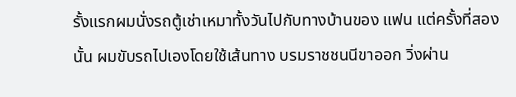รั้งแรกผมนั่งรถตู้เช่าเหมาทั้งวันไปกับทางบ้านของ แฟน แต่ครั้งที่สองนั้น ผมขับรถไปเองโดยใช้เส้นทาง บรมราชชนนีขาออก วิ่งผ่าน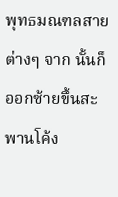พุทธมณฑลสายต่างๆ จาก นั้นก็ออกซ้ายขึ้นสะพานโค้ง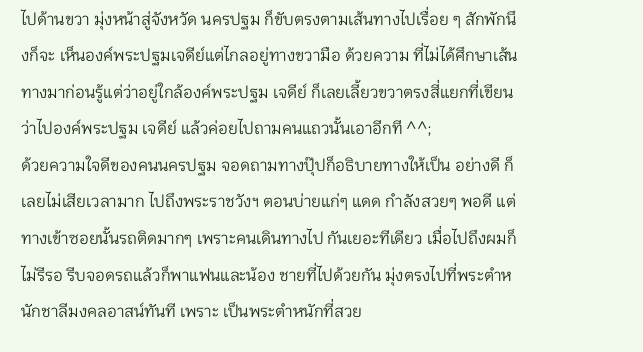ไปด้านขวา มุ่งหน้าสู่จังหวัด นครปฐม ก็ขับตรงตามเส้นทางไปเรื่อย ๆ สักพักนึงก็จะ เห็นองค์พระปฐมเจดีย์แต่ไกลอยู่ทางขวามือ ด้วยความ ที่ไม่ได้ศึกษาเส้นทางมาก่อนรู้แต่ว่าอยู่ใกล้องค์พระปฐม เจดีย์ ก็เลยเลี้ยวขวาตรงสี่แยกที่เขียนว่าไปองค์พระปฐม เจดีย์ แล้วค่อยไปถามคนแถวนั้นเอาอีกที ^^;
ด้วยความใจดีของคนนครปฐม จอดถามทางปุ๊ปก็อธิบายทางให้เป็น อย่างดี ก็เลยไม่เสียเวลามาก ไปถึงพระราชวังฯ ตอนบ่ายแก่ๆ แดด กำลังสวยๆ พอดี แต่ทางเข้าซอยนั้นรถติดมากๆ เพราะคนเดินทางไป กันเยอะทีเดียว เมื่อไปถึงผมก็ไม่รีรอ รีบจอดรถแล้วก็พาแฟนและน้อง ชายที่ไปด้วยกัน มุ่งตรงไปที่พระตำหนักชาลีมงคลอาสน์ทันที เพราะ เป็นพระตำหนักที่สวย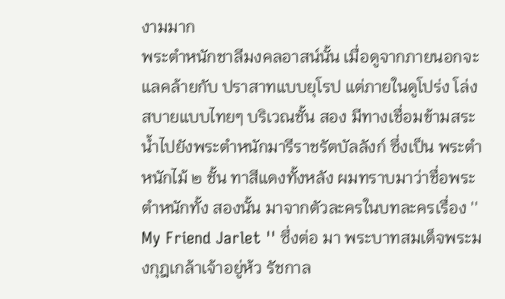งามมาก
พระตำหนักชาลีมงคลอาสน์นั้น เมื่อดูจากภายนอกจะแลคล้ายกับ ปราสาทแบบยุโรป แต่ภายในดูโปร่ง โล่ง สบายแบบไทยๆ บริเวณชั้น สอง มีทางเชื่อมข้ามสระน้ำไปยังพระตำหนักมารีราชรัตบัลลังก์ ซึ่งเป็น พระตำหนักไม้ ๒ ชั้น ทาสีแดงทั้งหลัง ผมทราบมาว่าชื่อพระตำหนักทั้ง สองนั้น มาจากตัวละครในบทละครเรื่อง '' My Friend Jarlet '' ซึ่งต่อ มา พระบาทสมเด็จพระมงกุฎเกล้าเจ้าอยู่ห้ว รัชกาล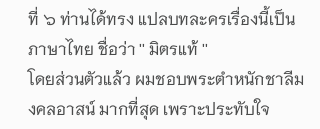ที่ ๖ ท่านได้ทรง แปลบทละครเรื่องนี้เป็นภาษาไทย ชื่อว่า '' มิตรแท้ ''
โดยส่วนตัวแล้ว ผมชอบพระตำหนักชาลีมงคลอาสน์ มากที่สุด เพราะประทับใจ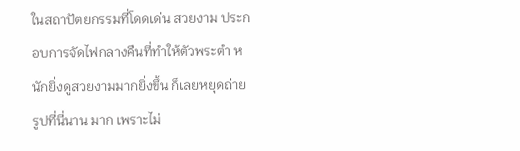ในสถาปัตยกรรมที่โดดเด่น สวยงาม ประกอบการจัดไฟกลางคืนที่ทำให้ตัวพระตำ หนักยิ่งดูสวยงามมากยิ่งขึ้น ก็เลยหยุดถ่ายรูปที่นี่นาน มาก เพราะไม่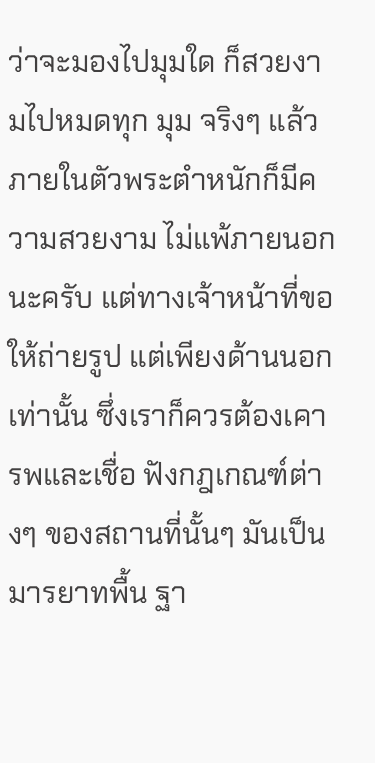ว่าจะมองไปมุมใด ก็สวยงามไปหมดทุก มุม จริงๆ แล้วภายในตัวพระตำหนักก็มีความสวยงาม ไม่แพ้ภายนอกนะครับ แต่ทางเจ้าหน้าที่ขอให้ถ่ายรูป แต่เพียงด้านนอกเท่านั้น ซึ่งเราก็ควรต้องเคารพและเชื่อ ฟังกฎเกณฑ์ต่างๆ ของสถานที่นั้นๆ มันเป็นมารยาทพื้น ฐา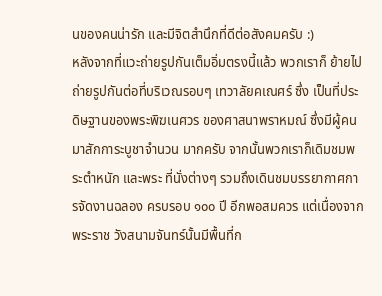นของคนน่ารัก และมีจิตสำนึกที่ดีต่อสังคมครับ :)
หลังจากที่แวะถ่ายรูปกันเต็มอิ่มตรงนี้แล้ว พวกเราก็ ย้ายไปถ่ายรูปกันต่อที่บริเวณรอบๆ เทวาลัยคเณศร์ ซึ่ง เป็นที่ประดิษฐานของพระพิฆเนศวร ของศาสนาพราหมณ์ ซึ่งมีผู้คนมาสักการะบูชาจำนวน มากครับ จากนั้นพวกเราก็เดิมชมพระตำหนัก และพระ ที่นั่งต่างๆ รวมถึงเดินชมบรรยากาศการจัดงานฉลอง ครบรอบ ๑๐๐ ปี อีกพอสมควร แต่เนื่องจากพระราช วังสนามจันทร์นั้นมีพื้นที่ก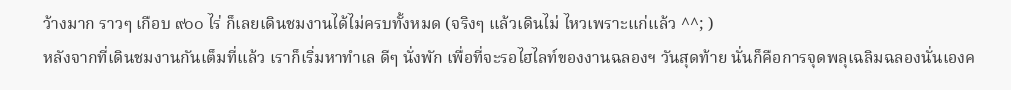ว้างมาก ราวๆ เกือบ ๙๐๐ ไร่ ก็เลยเดินชมงานได้ไม่ครบทั้งหมด (จริงๆ แล้วเดินไม่ ไหวเพราะแก่แล้ว ^^; )
หลังจากที่เดินชมงานกันเต็มที่แล้ว เราก็เริ่มหาทำเล ดีๆ นั่งพัก เพื่อที่จะรอไฮไลท์ของงานฉลองฯ วันสุดท้าย นั่นก็คือการจุดพลุเฉลิมฉลองนั่นเองค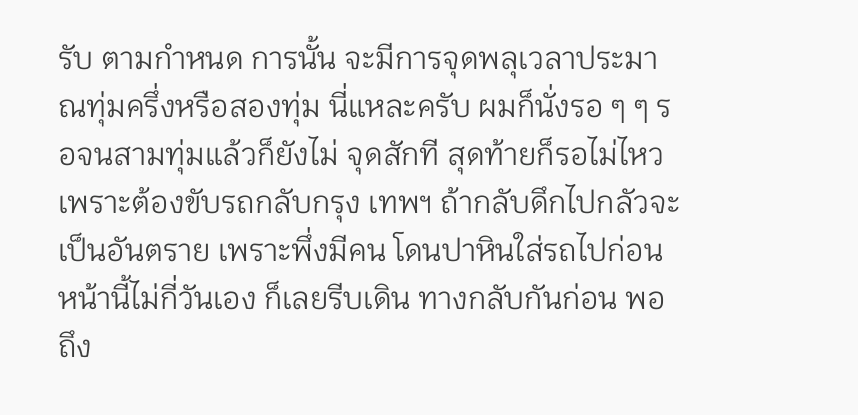รับ ตามกำหนด การนั้น จะมีการจุดพลุเวลาประมาณทุ่มครึ่งหรือสองทุ่ม นี่แหละครับ ผมก็นั่งรอ ๆ ๆ รอจนสามทุ่มแล้วก็ยังไม่ จุดสักที สุดท้ายก็รอไม่ไหว เพราะต้องขับรถกลับกรุง เทพฯ ถ้ากลับดึกไปกลัวจะเป็นอันตราย เพราะพึ่งมีคน โดนปาหินใส่รถไปก่อนหน้านี้ไม่กี่วันเอง ก็เลยรีบเดิน ทางกลับกันก่อน พอถึง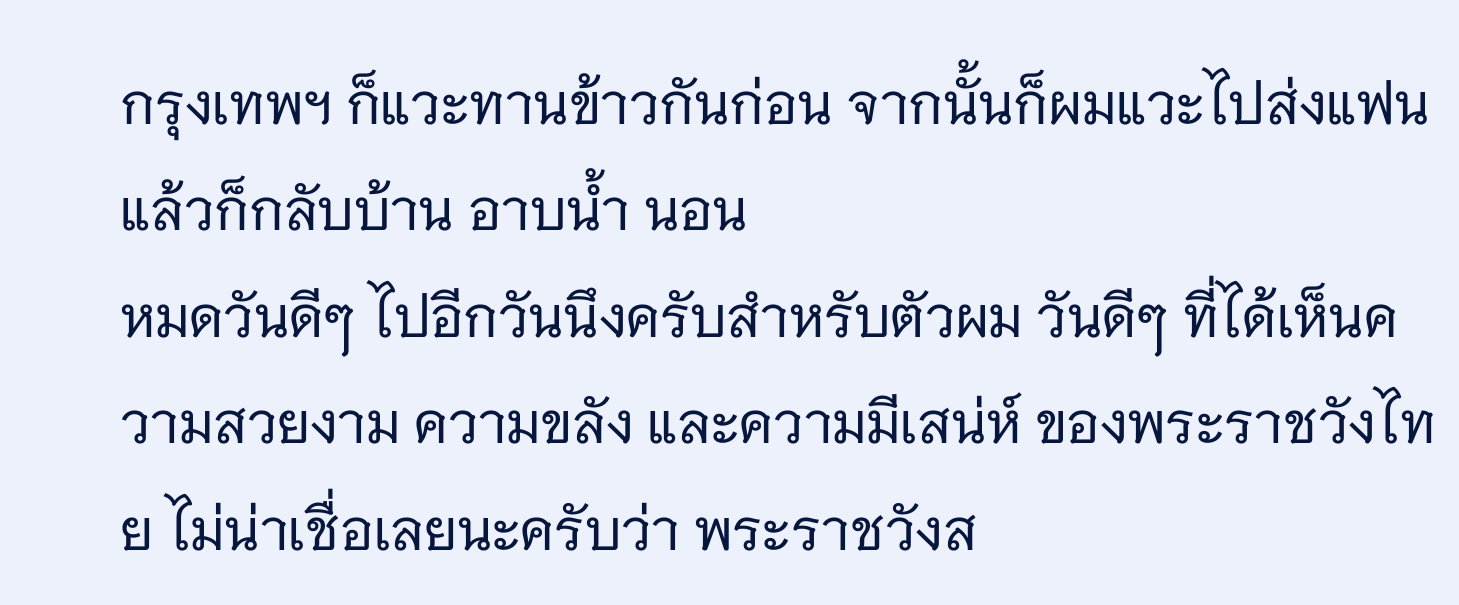กรุงเทพฯ ก็แวะทานข้าวกันก่อน จากนั้นก็ผมแวะไปส่งแฟนแล้วก็กลับบ้าน อาบน้ำ นอน
หมดวันดีๆ ไปอีกวันนึงครับสำหรับตัวผม วันดีๆ ที่ได้เห็นความสวยงาม ความขลัง และความมีเสน่ห์ ของพระราชวังไทย ไม่น่าเชื่อเลยนะครับว่า พระราชวังส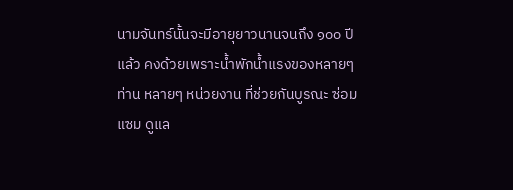นามจันทร์นั้นจะมีอายุยาวนานจนถึง ๑๐๐ ปีแล้ว คงด้วยเพราะน้ำพักน้ำแรงของหลายๆ ท่าน หลายๆ หน่วยงาน ที่ช่วยกันบูรณะ ซ่อมแซม ดูแล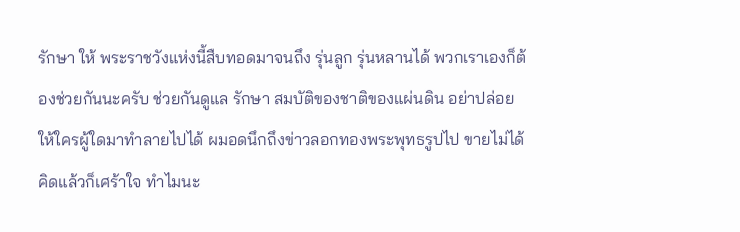รักษา ให้ พระราชวังแห่งนี้สืบทอดมาจนถึง รุ่นลูก รุ่นหลานได้ พวกเราเองก็ต้องช่วยกันนะครับ ช่วยกันดูแล รักษา สมบัติของชาติของแผ่นดิน อย่าปล่อยให้ใครผู้ใดมาทำลายไปได้ ผมอดนึกถึงข่าวลอกทองพระพุทธรูปไป ขายไม่ได้ คิดแล้วก็เศร้าใจ ทำไมนะ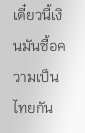เดี๋ยวนี้เงินมันซื้อความเป็นไทยกัน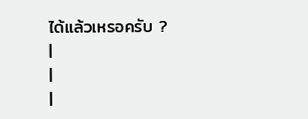ได้แล้วเหรอครับ ?
|
|
|